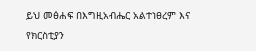ይህ መፅሐፍ በእግዚአብሔር አልተነፀረም እና የክርስቲያን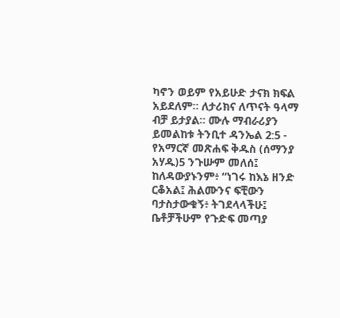ካኖን ወይም የአይሁድ ታናክ ክፍል አይደለም። ለታሪክና ለጥናት ዓላማ ብቻ ይታያል። ሙሉ ማብራሪያን ይመልከቱ ትንቢተ ዳንኤል 2:5 - የአማርኛ መጽሐፍ ቅዱስ (ሰማንያ አሃዱ)5 ንጉሡም መለሰ፤ ከለዳውያኑንም፥ “ነገሩ ከእኔ ዘንድ ርቆአል፤ ሕልሙንና ፍቺውን ባታስታውቁኝ፥ ትገደላላችሁ፤ ቤቶቻችሁም የጉድፍ መጣያ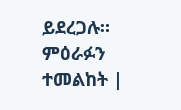ይደረጋሉ። ምዕራፉን ተመልከት |